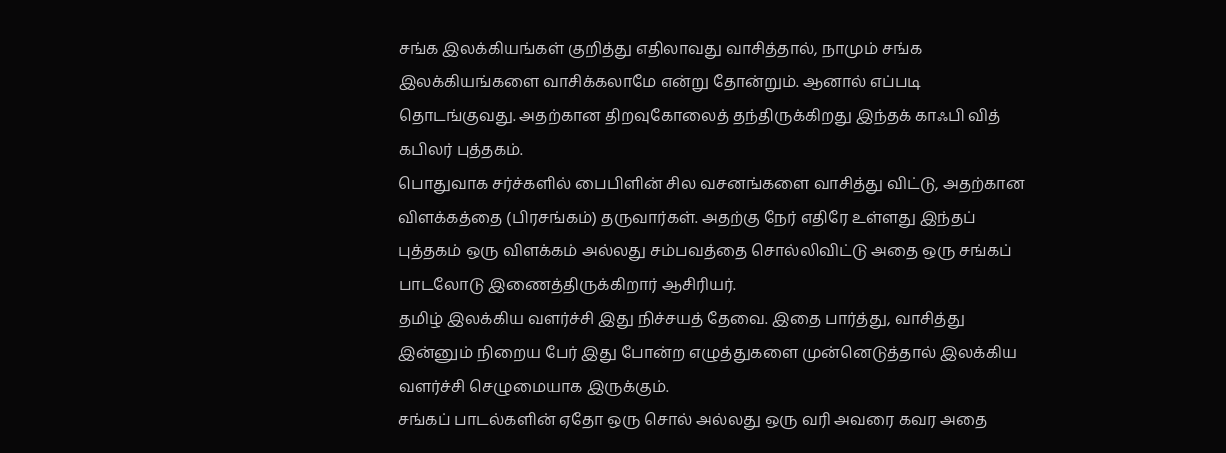சங்க இலக்கியங்கள் குறித்து எதிலாவது வாசித்தால், நாமும் சங்க இலக்கியங்களை வாசிக்கலாமே என்று தோன்றும். ஆனால் எப்படி தொடங்குவது. அதற்கான திறவுகோலைத் தந்திருக்கிறது இந்தக் காஃபி வித் கபிலர் புத்தகம்.
பொதுவாக சர்ச்களில் பைபிளின் சில வசனங்களை வாசித்து விட்டு, அதற்கான விளக்கத்தை (பிரசங்கம்) தருவார்கள். அதற்கு நேர் எதிரே உள்ளது இந்தப் புத்தகம் ஒரு விளக்கம் அல்லது சம்பவத்தை சொல்லிவிட்டு அதை ஒரு சங்கப் பாடலோடு இணைத்திருக்கிறார் ஆசிரியர்.
தமிழ் இலக்கிய வளர்ச்சி இது நிச்சயத் தேவை. இதை பார்த்து, வாசித்து இன்னும் நிறைய பேர் இது போன்ற எழுத்துகளை முன்னெடுத்தால் இலக்கிய வளர்ச்சி செழுமையாக இருக்கும்.
சங்கப் பாடல்களின் ஏதோ ஒரு சொல் அல்லது ஒரு வரி அவரை கவர அதை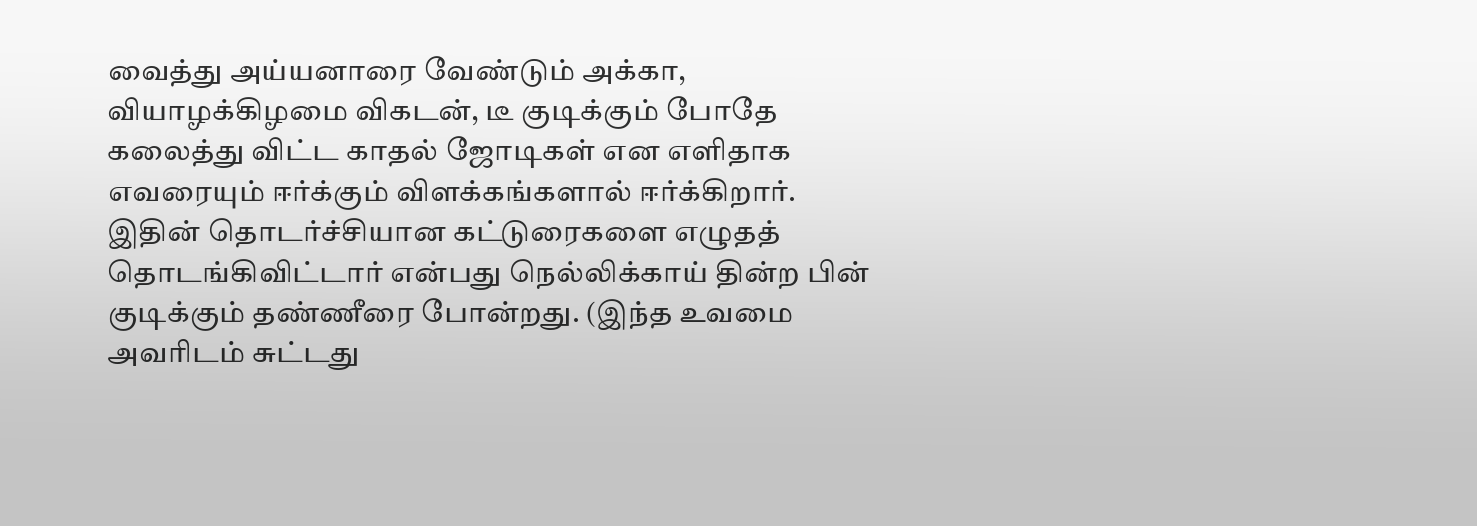வைத்து அய்யனாரை வேண்டும் அக்கா, வியாழக்கிழமை விகடன், டீ குடிக்கும் போதே கலைத்து விட்ட காதல் ஜோடிகள் என எளிதாக எவரையும் ஈர்க்கும் விளக்கங்களால் ஈர்க்கிறார்.
இதின் தொடர்ச்சியான கட்டுரைகளை எழுதத் தொடங்கிவிட்டார் என்பது நெல்லிக்காய் தின்ற பின் குடிக்கும் தண்ணீரை போன்றது. (இந்த உவமை அவரிடம் சுட்டது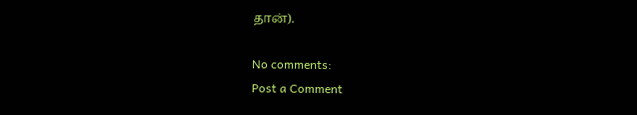தான்).

No comments:
Post a Comment